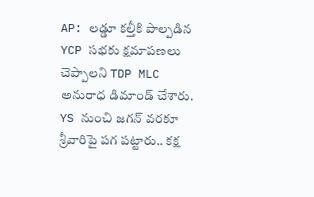AP: లడ్డూ కల్తీకి పాల్పడిన YCP సభకు క్షమాపణలు చెప్పాలని TDP MLC అనురాధ డిమాండ్ చేశారు. YS నుంచి జగన్ వరకూ శ్రీవారిపై పగ పట్టారు.. కక్ష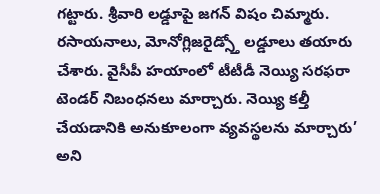గట్టారు. శ్రీవారి లడ్డూపై జగన్ విషం చిమ్మారు. రసాయనాలు, మోనోగ్లిజరైడ్స్తో లడ్డూలు తయారు చేశారు. వైసీపీ హయాంలో టీటీడీ నెయ్యి సరఫరా టెండర్ నిబంధనలు మార్చారు. నెయ్యి కల్తీ చేయడానికి అనుకూలంగా వ్యవస్థలను మార్చారు’ అని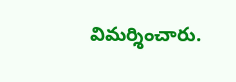విమర్శించారు.